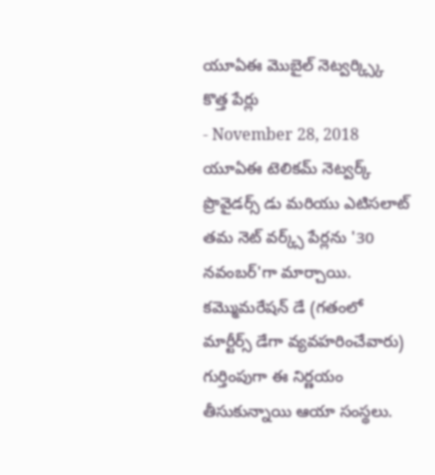యూఏఈ మొబైల్ నెట్వర్క్స్కి కొత్త పేర్లు
- November 28, 2018
యూఏఈ టెలికమ్ నెట్వర్క్ ప్రొవైడర్స్ డు మరియు ఎటిసలాట్ తమ నెట్ వర్క్స్ పేర్లను '30 నవంబర్'గా మార్చాయి. కమ్మొమరేషన్ డే (గతంలో మార్టీర్స్ డేగా వ్యవహరించేవారు) గుర్తింపుగా ఈ నిర్ణయం తీసుకున్నాయి ఆయా సంస్థలు.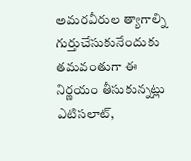అమరవీరుల త్యాగాల్ని గుర్తుచేసుకునేందుకు తమవంతుగా ఈ నిర్ణయం తీసుకున్నట్లు ఎటిసలాట్,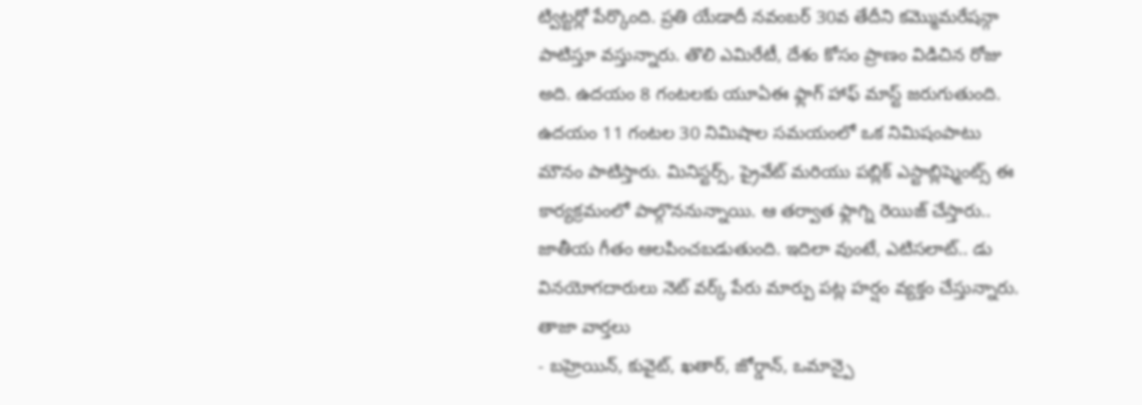ట్విట్టర్లో పేర్కొంది. ప్రతి యేడాదీ నవంబర్ 30వ తేదీని కమ్మొమరేషన్గా పాటిస్తూ వస్తున్నారు. తొలి ఎమిరేటీ, దేశం కోసం ప్రాణం విడిచిన రోజు అది. ఉదయం 8 గంటలకు యూఏఈ ఫ్లాగ్ హాఫ్ మాస్ట్ జరుగుతుంది. ఉదయం 11 గంటల 30 నిమిషాల సమయంలో ఒక నిమిషంపాటు మౌనం పాటిస్తారు. మినిస్టర్స్, ప్రైవేట్ మరియు పబ్లిక్ ఎస్టాబ్లిష్మెంట్స్ ఈ కార్యక్రమంలో పాల్గొననున్నాయి. ఆ తర్వాత ఫ్లాగ్ని రెయిజ్ చేస్తారు.. జాతీయ గీతం ఆలపించబడుతుంది. ఇదిలా వుంటే, ఎటిసలాట్.. డు వినయోగదారులు నెట్ వర్క్ పేరు మార్పు పట్ల హర్షం వ్యక్తం చేస్తున్నారు.
తాజా వార్తలు
- బహ్రెయిన్, కువైట్, ఖతార్, జోర్డాన్, ఒమాన్పై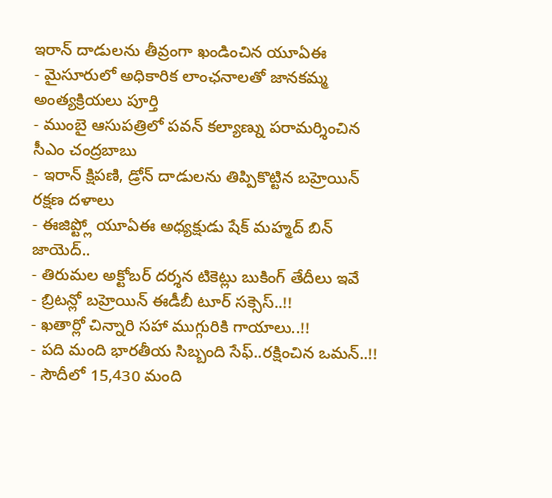ఇరాన్ దాడులను తీవ్రంగా ఖండించిన యూఏఈ
- మైసూరులో అధికారిక లాంఛనాలతో జానకమ్మ అంత్యక్రియలు పూర్తి
- ముంబై ఆసుపత్రిలో పవన్ కల్యాణ్ను పరామర్శించిన సీఎం చంద్రబాబు
- ఇరాన్ క్షిపణి, డ్రోన్ దాడులను తిప్పికొట్టిన బహ్రెయిన్ రక్షణ దళాలు
- ఈజిప్ట్లో యూఏఈ అధ్యక్షుడు షేక్ మహ్మద్ బిన్ జాయెద్..
- తిరుమల అక్టోబర్ దర్శన టికెట్లు బుకింగ్ తేదీలు ఇవే
- బ్రిటన్లో బహ్రెయిన్ ఈడీబీ టూర్ సక్సెస్..!!
- ఖతార్లో చిన్నారి సహా ముగ్గురికి గాయాలు..!!
- పది మంది భారతీయ సిబ్బంది సేఫ్..రక్షించిన ఒమన్..!!
- సౌదీలో 15,430 మంది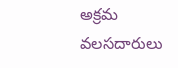అక్రమ వలసదారులు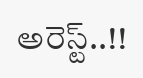అరెస్ట్..!!